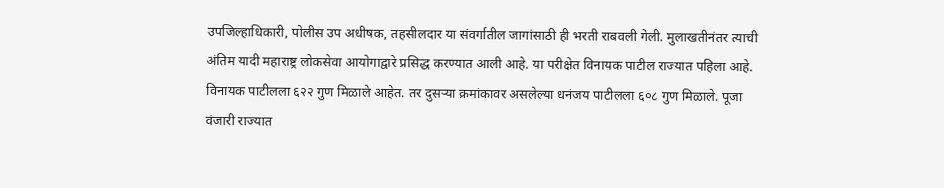उपजिल्हाधिकारी, पोलीस उप अधीषक, तहसीलदार या संवर्गातील जागांसाठी ही भरती राबवली गेली. मुलाखतीनंतर त्याची अंतिम यादी महाराष्ट्र लोकसेवा आयोगाद्वारे प्रसिद्ध करण्यात आली आहे. या परीक्षेत विनायक पाटील राज्यात पहिला आहे. विनायक पाटीलला ६२२ गुण मिळाले आहेत. तर दुसऱ्या क्रमांकावर असलेल्या धनंजय पाटीलला ६०८ गुण मिळाले. पूजा वंजारी राज्यात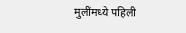मुलींमध्ये पहिली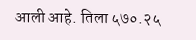आली आहे. तिला ५७०.२५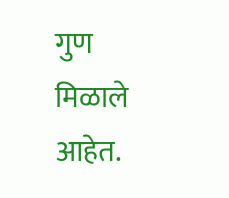गुण मिळाले आहेत.